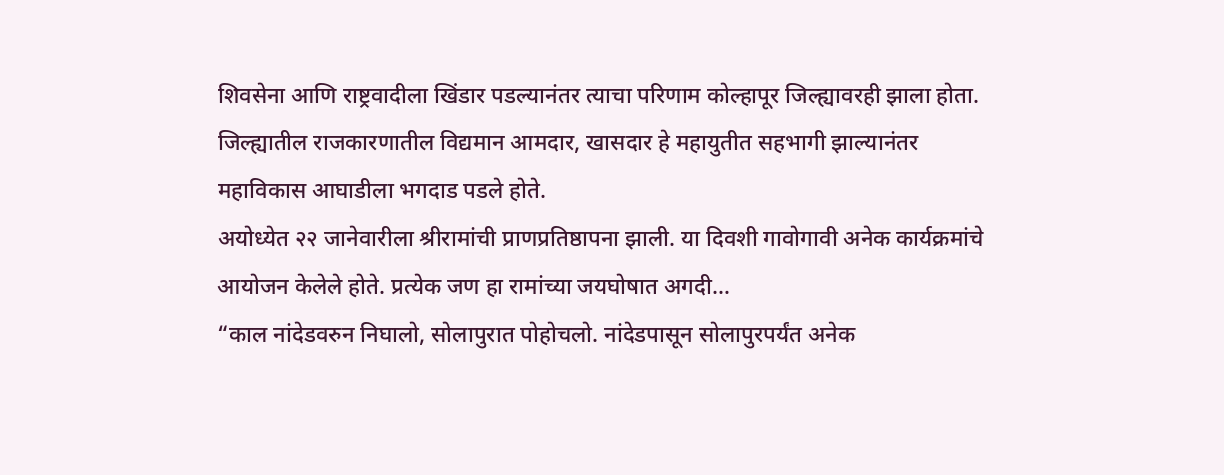शिवसेना आणि राष्ट्रवादीला खिंडार पडल्यानंतर त्याचा परिणाम कोल्हापूर जिल्ह्यावरही झाला होता. जिल्ह्यातील राजकारणातील विद्यमान आमदार, खासदार हे महायुतीत सहभागी झाल्यानंतर महाविकास आघाडीला भगदाड पडले होते.
अयोध्येत २२ जानेवारीला श्रीरामांची प्राणप्रतिष्ठापना झाली. या दिवशी गावोगावी अनेक कार्यक्रमांचे आयोजन केलेले होते. प्रत्येक जण हा रामांच्या जयघोषात अगदी…
“काल नांदेडवरुन निघालो, सोलापुरात पोहोचलो. नांदेडपासून सोलापुरपर्यंत अनेक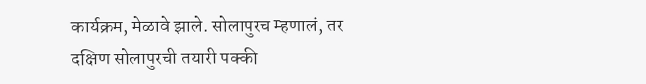कार्यक्रम, मेळावे झाले. सोलापुरच म्हणालं, तर दक्षिण सोलापुरची तयारी पक्की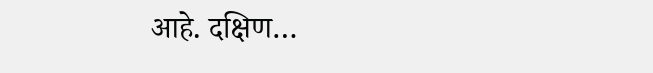आहे. दक्षिण…